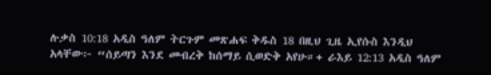ሉቃስ 10:18 አዲስ ዓለም ትርጉም መጽሐፍ ቅዱስ 18 በዚህ ጊዜ ኢየሱስ እንዲህ አላቸው፦ “ሰይጣን እንደ መብረቅ ከሰማይ ሲወድቅ አየሁ።+ ራእይ 12:13 አዲስ ዓለም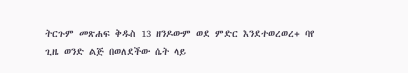ትርጉም መጽሐፍ ቅዱስ 13 ዘንዶውም ወደ ምድር እንደተወረወረ+ ባየ ጊዜ ወንድ ልጅ በወለደችው ሴት ላይ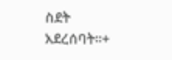ስደት አደረሰባት።+